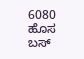6080 ಹೊಸ ಬಸ್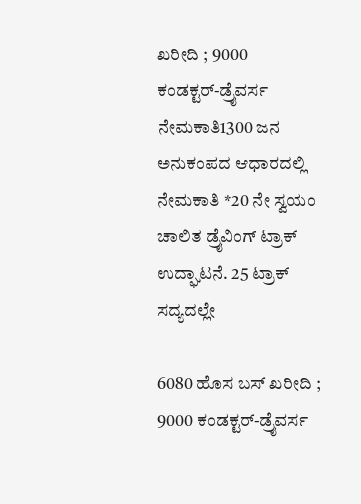ಖರೀದಿ ; 9000 ಕಂಡಕ್ಟರ್‌-ಡ್ರೈವರ್ಸ ನೇಮಕಾತಿ1300 ಜನ ಅನುಕಂಪದ ಆಧಾರದಲ್ಲಿ ನೇಮಕಾತಿ *20 ನೇ ಸ್ವಯಂ ಚಾಲಿತ ಡ್ರೈವಿಂಗ್ ಟ್ರಾಕ್ ಉದ್ಘಾಟನೆ. 25 ಟ್ರಾಕ್ ಸದ್ಯದಲ್ಲೇ

6080 ಹೊಸ ಬಸ್ ಖರೀದಿ ; 9000 ಕಂಡಕ್ಟರ್‌-ಡ್ರೈವರ್ಸ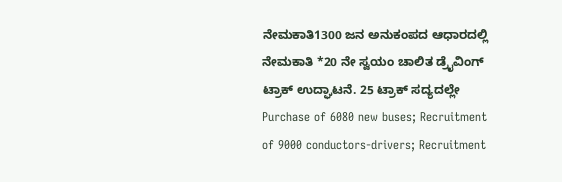ನೇಮಕಾತಿ1300 ಜನ ಅನುಕಂಪದ ಆಧಾರದಲ್ಲಿ ನೇಮಕಾತಿ *20 ನೇ ಸ್ವಯಂ ಚಾಲಿತ ಡ್ರೈವಿಂಗ್ ಟ್ರಾಕ್ ಉದ್ಘಾಟನೆ. 25 ಟ್ರಾಕ್ ಸದ್ಯದಲ್ಲೇ  Purchase of 6080 new buses; Recruitment of 9000 conductors-drivers; Recruitment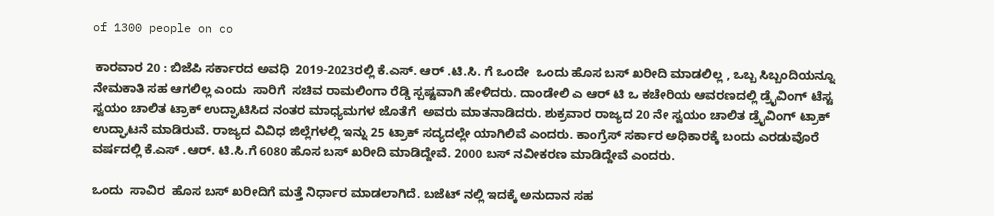of 1300 people on co

 ಕಾರವಾರ 20 : ಬಿಜೆಪಿ ಸರ್ಕಾರದ ಅವಧಿ  2019-2023ರಲ್ಲಿ ಕೆ.ಎಸ್‌. ಆರ್ .ಟಿ.ಸಿ. ಗೆ ಒಂದೇ  ಒಂದು ಹೊಸ ಬಸ್ ಖರೀದಿ ಮಾಡಲಿಲ್ಲ , ಒಬ್ಬ ಸಿಬ್ಬಂದಿಯನ್ನೂ  ನೇಮಕಾತಿ ಸಹ ಆಗಲಿಲ್ಲ ಎಂದು  ಸಾರಿಗೆ  ಸಚಿವ ರಾಮಲಿಂಗಾ ರೆಡ್ಡಿ ಸ್ಪಷ್ಟವಾಗಿ ಹೇಳಿದರು. ದಾಂಡೇಲಿ ಎ ಆರ್ ಟಿ ಒ ಕಚೇರಿಯ ಆವರಣದಲ್ಲಿ ಡ್ರೈವಿಂಗ್ ಟೆಸ್ಟ ಸ್ವಯಂ ಚಾಲಿತ ಟ್ರಾಕ್ ಉದ್ಘಾಟಿಸಿದ ನಂತರ ಮಾಧ್ಯಮಗಳ ಜೊತೆಗೆ  ಅವರು ಮಾತನಾಡಿದರು. ಶುಕ್ರವಾರ ರಾಜ್ಯದ 20 ನೇ ಸ್ವಯಂ ಚಾಲಿತ ಡ್ರೈವಿಂಗ್ ಟ್ರಾಕ್ ಉದ್ಘಾಟನೆ ಮಾಡಿರುವೆ. ರಾಜ್ಯದ ವಿವಿಧ ಜಿಲ್ಲೆಗಳಲ್ಲಿ ಇನ್ನು 25 ಟ್ರಾಕ್ ಸದ್ಯದಲ್ಲೇ ಯಾಗಿಲಿವೆ ಎಂದರು. ಕಾಂಗ್ರೆಸ್ ಸರ್ಕಾರ ಅಧಿಕಾರಕ್ಕೆ ಬಂದು ಎರಡುವೊರೆ ವರ್ಷದಲ್ಲಿ ಕೆ.ಎಸ್ .ಆರ್‌. ಟಿ.ಸಿ.ಗೆ 6080 ಹೊಸ ಬಸ್ ಖರೀದಿ ಮಾಡಿದ್ದೇವೆ. 2000 ಬಸ್ ನವೀಕರಣ ಮಾಡಿದ್ದೇವೆ ಎಂದರು.

ಒಂದು  ಸಾವಿರ  ಹೊಸ ಬಸ್ ಖರೀದಿಗೆ ಮತ್ತೆ ನಿರ್ಧಾರ ಮಾಡಲಾಗಿದೆ. ಬಜೆಟ್ ನಲ್ಲಿ ಇದಕ್ಕೆ ಅನುದಾನ ಸಹ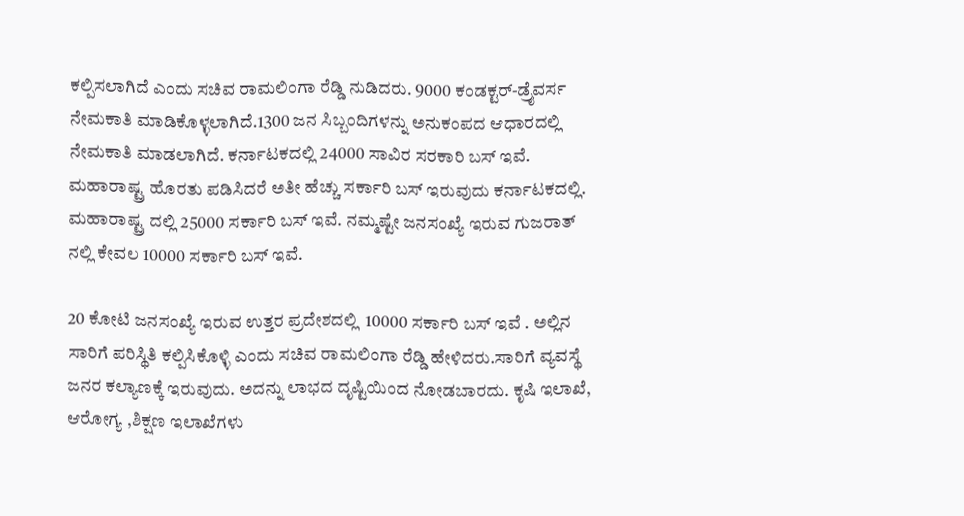ಕಲ್ಪಿಸಲಾಗಿದೆ ಎಂದು ಸಚಿವ ರಾಮಲಿಂಗಾ ರೆಡ್ಡಿ ನುಡಿದರು. 9000 ಕಂಡಕ್ಟರ್‌-ಡ್ರೈವರ್ಸ ನೇಮಕಾತಿ ಮಾಡಿಕೊಳ್ಳಲಾಗಿದೆ.1300 ಜನ ಸಿಬ್ಬಂದಿಗಳನ್ನು ಅನುಕಂಪದ ಆಧಾರದಲ್ಲಿ ನೇಮಕಾತಿ ಮಾಡಲಾಗಿದೆ. ಕರ್ನಾಟಕದಲ್ಲಿ 24000 ಸಾವಿರ ಸರಕಾರಿ ಬಸ್ ಇವೆ. ಮಹಾರಾಷ್ಟ್ರ ಹೊರತು ಪಡಿಸಿದರೆ ಅತೀ ಹೆಚ್ಚು ಸರ್ಕಾರಿ ಬಸ್ ಇರುವುದು ಕರ್ನಾಟಕದಲ್ಲಿ. ಮಹಾರಾಷ್ಟ್ರ ದಲ್ಲಿ 25000 ಸರ್ಕಾರಿ ಬಸ್ ಇವೆ. ನಮ್ಮಷ್ಟೇ ಜನಸಂಖ್ಯೆ ಇರುವ ಗುಜರಾತ್ ನಲ್ಲಿ ಕೇವಲ 10000 ಸರ್ಕಾರಿ ಬಸ್ ಇವೆ.

20 ಕೋಟಿ ಜನಸಂಖ್ಯೆ ಇರುವ ಉತ್ತರ ಪ್ರದೇಶದಲ್ಲಿ  10000 ಸರ್ಕಾರಿ ಬಸ್ ಇವೆ . ಅಲ್ಲಿನ ಸಾರಿಗೆ ಪರಿಸ್ಥಿತಿ ಕಲ್ಪಿಸಿಕೊಳ್ಳಿ ಎಂದು ಸಚಿವ ರಾಮಲಿಂಗಾ ರೆಡ್ಡಿ ಹೇಳಿದರು.ಸಾರಿಗೆ ವ್ಯವಸ್ಥೆ ಜನರ ಕಲ್ಯಾಣಕ್ಕೆ ಇರುವುದು. ಅದನ್ನು ಲಾಭದ ದೃಷ್ಟಿಯಿಂದ ನೋಡಬಾರದು. ಕೃಷಿ ಇಲಾಖೆ, ಆರೋಗ್ಯ ,ಶಿಕ್ಷಣ ಇಲಾಖೆಗಳು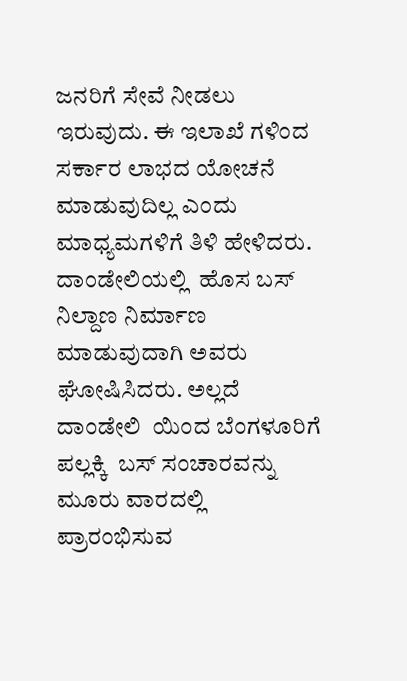ಜನರಿಗೆ ಸೇವೆ ನೀಡಲು ಇರುವುದು. ಈ ಇಲಾಖೆ ಗಳಿಂದ ಸರ್ಕಾರ ಲಾಭದ ಯೋಚನೆ ಮಾಡುವುದಿಲ್ಲ ಎಂದು ಮಾಧ್ಯಮಗಳಿಗೆ ತಿಳಿ ಹೇಳಿದರು. ದಾಂಡೇಲಿಯಲ್ಲಿ  ಹೊಸ ಬಸ್ ನಿಲ್ದಾಣ ನಿರ್ಮಾಣ ಮಾಡುವುದಾಗಿ ಅವರು ಘೋಷಿಸಿದರು. ಅಲ್ಲದೆ ದಾಂಡೇಲಿ  ಯಿಂದ ಬೆಂಗಳೂರಿಗೆ ಪಲ್ಲಕ್ಕಿ  ಬಸ್ ಸಂಚಾರವನ್ನು ಮೂರು ವಾರದಲ್ಲಿ  ಪ್ರಾರಂಭಿಸುವ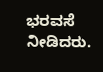ಭರವಸೆ ನೀಡಿದರು.